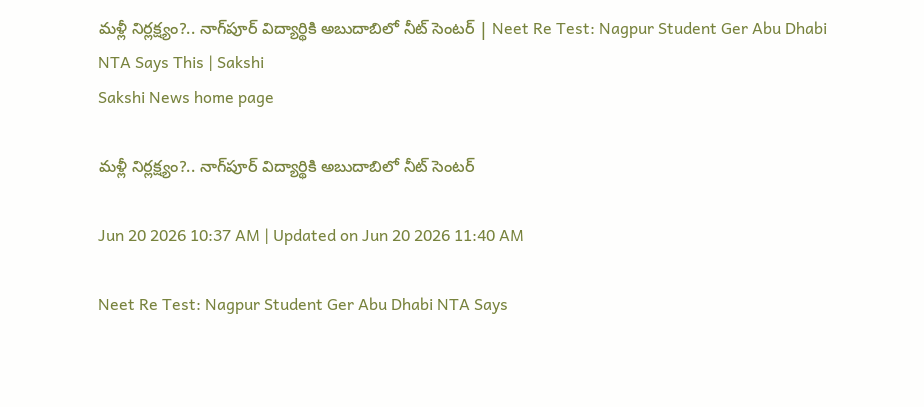మళ్లీ నిర్లక్ష్యం?.. నాగ్‌పూర్‌ విద్యార్థికి అబుదాబిలో నీట్‌ సెంటర్‌ | Neet Re Test: Nagpur Student Ger Abu Dhabi NTA Says This | Sakshi
Sakshi News home page

మళ్లీ నిర్లక్ష్యం?.. నాగ్‌పూర్‌ విద్యార్థికి అబుదాబిలో నీట్‌ సెంటర్‌

Jun 20 2026 10:37 AM | Updated on Jun 20 2026 11:40 AM

Neet Re Test: Nagpur Student Ger Abu Dhabi NTA Says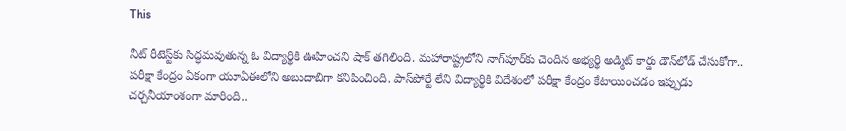This

నీట్‌ రీటెస్ట్‌కు సిద్ధమవుతున్న ఓ విద్యార్థికి ఊహించని షాక్‌ తగిలింది. మహారాష్ట్రలోని నాగ్‌పూర్‌కు చెందిన అభ్యర్థి అడ్మిట్‌ కార్డు డౌన్‌లోడ్‌ చేసుకోగా.. పరీక్షా కేంద్రం ఏకంగా యూఏఈలోని అబుదాబిగా కనిపించింది. పాస్‌పోర్టే లేని విద్యార్థికి విదేశంలో పరీక్షా కేంద్రం కేటాయించడం ఇప్పుడు చర్చనీయాంశంగా మారింది..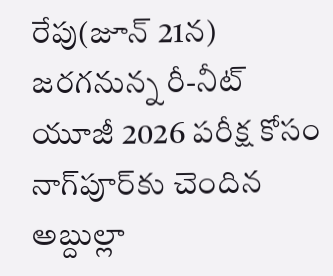రేపు(జూన్‌ 21న) జరగనున్న రీ-నీట్‌ యూజీ 2026 పరీక్ష కోసం నాగ్‌పూర్‌కు చెందిన అబ్దుల్లా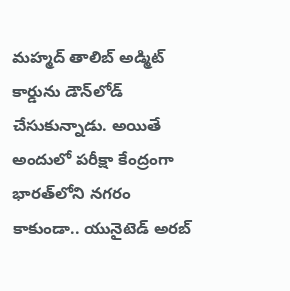మహ్మద్‌ తాలిబ్‌ అడ్మిట్‌ కార్డును డౌన్‌లోడ్‌ చేసుకున్నాడు. అయితే అందులో పరీక్షా కేంద్రంగా భారత్‌లోని నగరం కాకుండా.. యునైటెడ్‌ అరబ్‌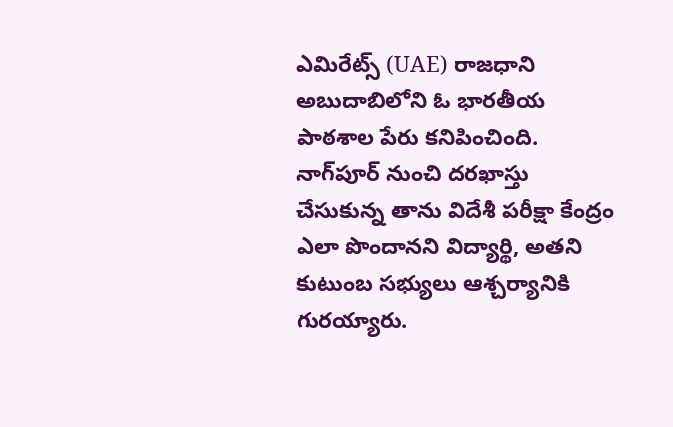ఎమిరేట్స్‌ (UAE) రాజధాని అబుదాబిలోని ఓ భారతీయ పాఠశాల పేరు కనిపించింది. నాగ్‌పూర్‌ నుంచి దరఖాస్తు చేసుకున్న తాను విదేశీ పరీక్షా కేంద్రం ఎలా పొందానని విద్యార్థి, అతని కుటుంబ సభ్యులు ఆశ్చర్యానికి గురయ్యారు.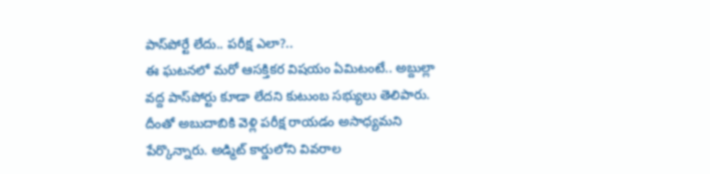పాస్‌పోర్టే లేదు.. పరీక్ష ఎలా?..
ఈ ఘటనలో మరో ఆసక్తికర విషయం ఏమిటంటే.. అబ్దుల్లా వద్ద పాస్‌పోర్టు కూడా లేదని కుటుంబ సభ్యులు తెలిపారు. దీంతో అబుదాబికి వెళ్లి పరీక్ష రాయడం అసాధ్యమని పేర్కొన్నారు. అడ్మిట్‌ కార్డులోని వివరాల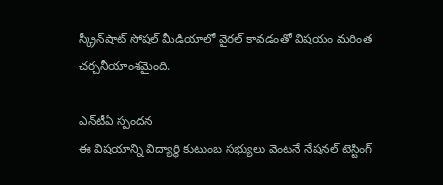స్క్రీన్‌షాట్‌ సోషల్‌ మీడియాలో వైరల్‌ కావడంతో విషయం మరింత చర్చనీయాంశమైంది.

ఎన్‌టీఏ స్పందన
ఈ విషయాన్ని విద్యార్థి కుటుంబ సభ్యులు వెంటనే నేషనల్‌ టెస్టింగ్‌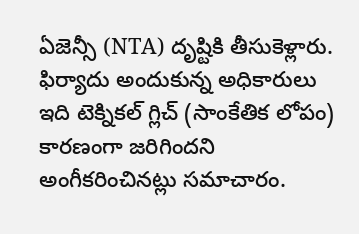ఏజెన్సీ (NTA) దృష్టికి తీసుకెళ్లారు. ఫిర్యాదు అందుకున్న అధికారులు ఇది టెక్నికల్‌ గ్లిచ్‌ (సాంకేతిక లోపం) కారణంగా జరిగిందని అంగీకరించినట్లు సమాచారం.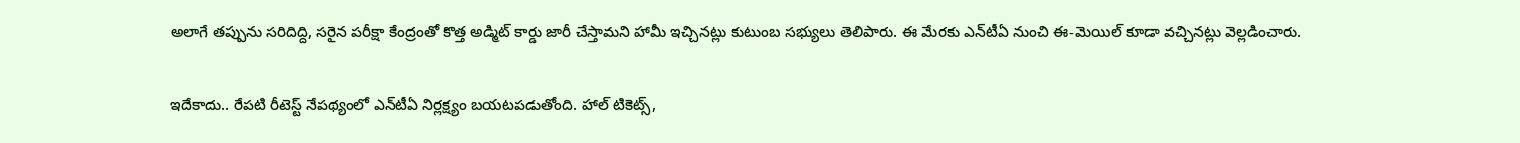అలాగే తప్పును సరిదిద్ది, సరైన పరీక్షా కేంద్రంతో కొత్త అడ్మిట్‌ కార్డు జారీ చేస్తామని హామీ ఇచ్చినట్లు కుటుంబ సభ్యులు తెలిపారు. ఈ మేరకు ఎన్‌టీఏ నుంచి ఈ-మెయిల్‌ కూడా వచ్చినట్లు వెల్లడించారు.

ఇదేకాదు.. రేపటి రీటెస్ట్‌ నేపథ్యంలో ఎన్‌టీఏ నిర్లక్ష్యం బయటపడుతోంది. హాల్‌ టికెట్స్‌,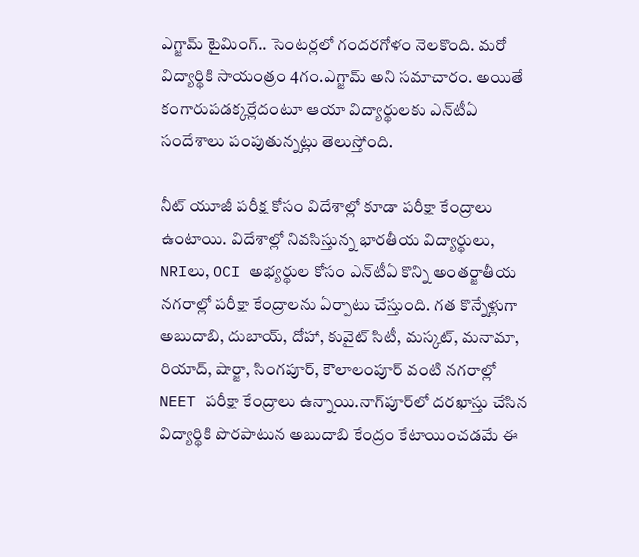ఎగ్జామ్‌ టైమింగ్‌.. సెంటర్లలో గందరగోళం నెలకొంది. మరో విద్యార్థికి సాయంత్రం 4గం.ఎగ్జామ్‌ అని సమాచారం. అయితే కంగారుపడక్కర్లేదంటూ ఆయా విద్యార్థులకు ఎన్‌టీఏ సందేశాలు పంపుతున్నట్లు తెలుస్తోంది.

నీట్‌ యూజీ పరీక్ష కోసం విదేశాల్లో కూడా పరీక్షా కేంద్రాలు ఉంటాయి. విదేశాల్లో నివసిస్తున్న భారతీయ విద్యార్థులు, NRIలు, OCI అభ్యర్థుల కోసం ఎన్‌టీఏ కొన్ని అంతర్జాతీయ నగరాల్లో పరీక్షా కేంద్రాలను ఏర్పాటు చేస్తుంది. గత కొన్నేళ్లుగా అబుదాబి, దుబాయ్, దోహా, కువైట్ సిటీ, మస్కట్, మనామా, రియాద్, షార్జా, సింగపూర్, కౌలాలంపూర్ వంటి నగరాల్లో NEET పరీక్షా కేంద్రాలు ఉన్నాయి.నాగ్‌పూర్‌లో దరఖాస్తు చేసిన విద్యార్థికి పొరపాటున అబుదాబి కేంద్రం కేటాయించడమే ఈ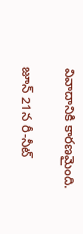వివాదానికి కారణమైంది.

జూన్‌ 21న రీ-నీట్‌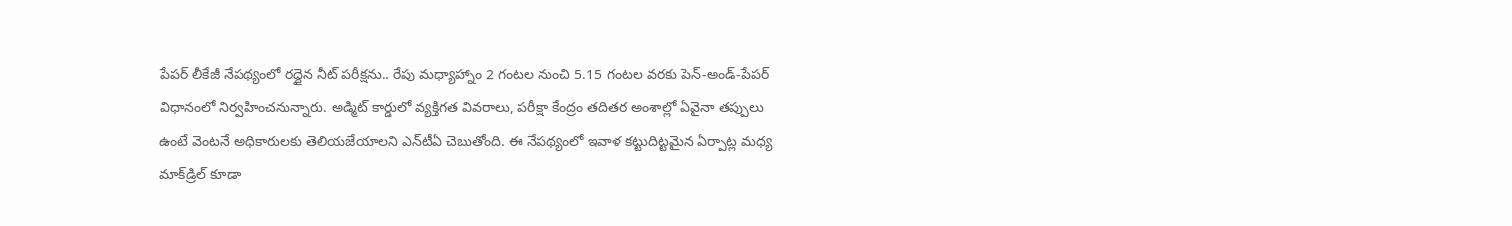పేపర్‌ లీకేజీ నేపథ్యంలో రద్దైన నీట్‌ పరీక్షను.. రేపు మధ్యాహ్నాం 2 గంటల నుంచి 5.15 గంటల వరకు పెన్‌-అండ్‌-పేపర్‌ విధానంలో నిర్వహించనున్నారు. అడ్మిట్‌ కార్డులో వ్యక్తిగత వివరాలు, పరీక్షా కేంద్రం తదితర అంశాల్లో ఏవైనా తప్పులు ఉంటే వెంటనే అధికారులకు తెలియజేయాలని ఎన్‌టీఏ చెబుతోంది. ఈ నేపథ్యంలో ఇవాళ కట్టుదిట్టమైన ఏర్పాట్ల మధ్య మాక్‌డ్రిల్‌ కూడా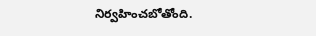నిర్వహించబోతోంది.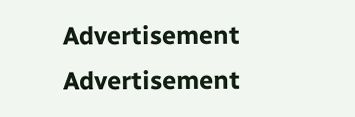Advertisement
Advertisement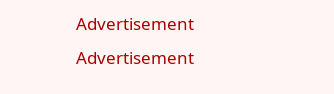Advertisement
Advertisement